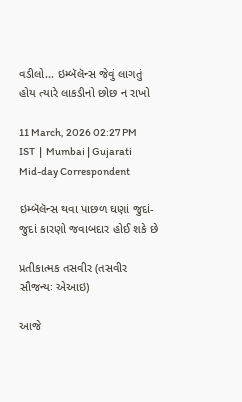વડીલો... ઇમ્બૅલૅન્સ જેવું લાગતું હોય ત્યારે લાકડીનો છોછ ન રાખો

11 March, 2026 02:27 PM IST  |  Mumbai | Gujarati Mid-day Correspondent

ઇમ્બૅલૅન્સ થવા પાછળ ઘણાં જુદાં-જુદાં કારણો જવાબદાર હોઈ શકે છે

પ્રતીકાત્મક તસવીર (તસવીર સૌજન્યઃ એઆઇ)

આજે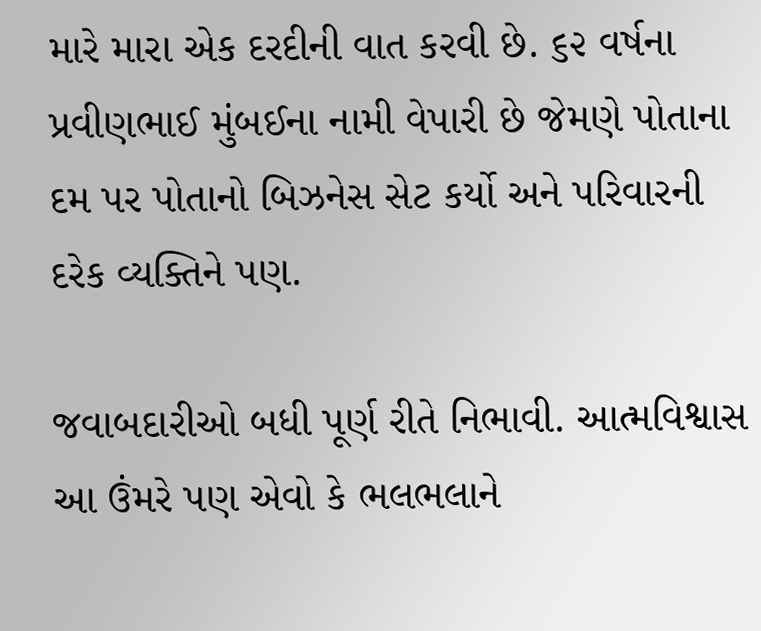મારે મારા એક દરદીની વાત કરવી છે. ૬૨ વર્ષના પ્રવીણભાઈ મુંબઈના નામી વેપારી છે જેમણે પોતાના દમ પર પોતાનો બિઝનેસ સેટ કર્યો અને પરિવારની દરેક વ્યક્તિને પણ.

જવાબદારીઓ બધી પૂર્ણ રીતે નિભાવી. આત્મવિશ્વાસ આ ઉંમરે પણ એવો કે ભલભલાને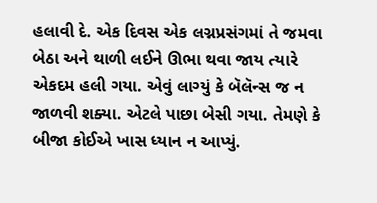હલાવી દે. એક દિવસ એક લગ્નપ્રસંગમાં તે જમવા બેઠા અને થાળી લઈને ઊભા થવા જાય ત્યારે એકદમ હલી ગયા. એવું લાગ્યું કે બૅલૅન્સ જ ન જાળવી શક્યા. એટલે પાછા બેસી ગયા. તેમણે કે બીજા કોઈએ ખાસ ધ્યાન ન આપ્યું.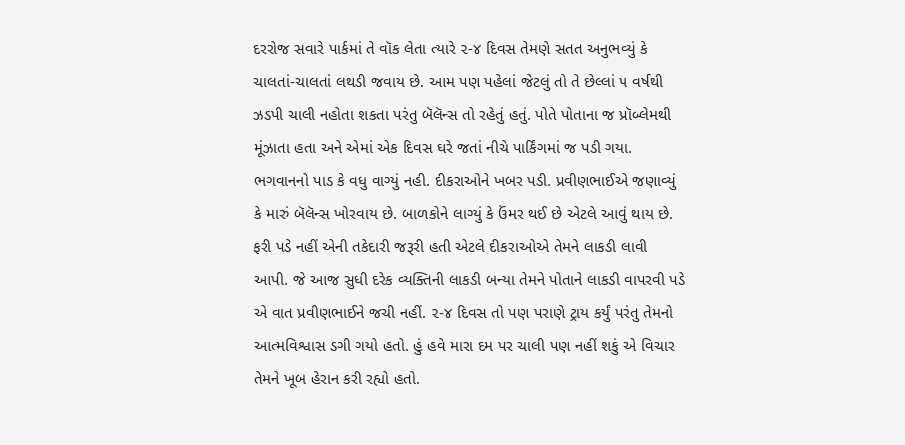દરરોજ સવારે પાર્કમાં તે વૉક લેતા ત્યારે ૨-૪ દિવસ તેમણે સતત અનુભવ્યું કે ચાલતાં-ચાલતાં લથડી જવાય છે. આમ પણ પહેલાં જેટલું તો તે છેલ્લાં ૫ વર્ષથી ઝડપી ચાલી નહોતા શકતા પરંતુ બૅલૅન્સ તો રહેતું હતું. પોતે પોતાના જ પ્રૉબ્લેમથી મૂંઝાતા હતા અને એમાં એક દિવસ ઘરે જતાં નીચે પાર્કિંગમાં જ પડી ગયા. ભગવાનનો પાડ કે વધુ વાગ્યું નહી. દીકરાઓને ખબર પડી. પ્રવીણભાઈએ જણાવ્યું કે મારું બૅલૅન્સ ખોરવાય છે. બાળકોને લાગ્યું કે ઉંમર થઈ છે એટલે આવું થાય છે. ફરી પડે નહીં એની તકેદારી જરૂરી હતી એટલે દીકરાઓએ તેમને લાકડી લાવી આપી. જે આજ સુધી દરેક વ્યક્તિની લાકડી બન્યા તેમને પોતાને લાકડી વાપરવી પડે એ વાત પ્રવીણભાઈને જચી નહીં. ૨-૪ દિવસ તો પણ પરાણે ટ્રાય કર્યું પરંતુ તેમનો આત્મવિશ્વાસ ડગી ગયો હતો. હું હવે મારા દમ પર ચાલી પણ નહીં શકું એ વિચાર તેમને ખૂબ હેરાન કરી રહ્યો હતો.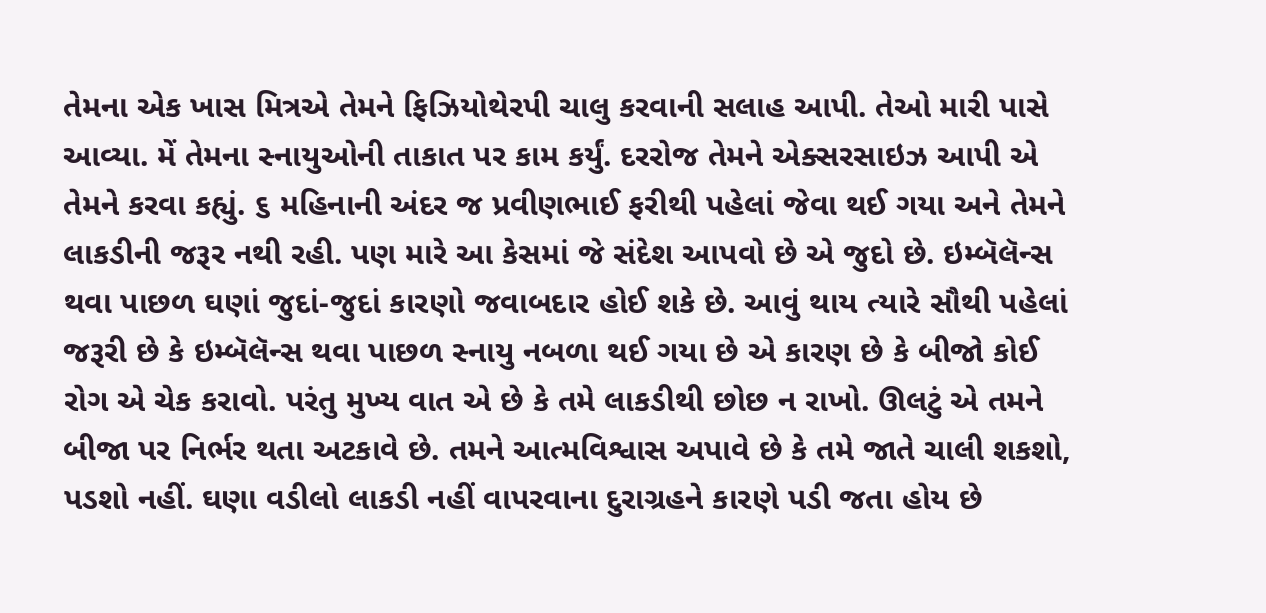તેમના એક ખાસ મિત્રએ તેમને ફિઝિયોથેરપી ચાલુ કરવાની સલાહ આપી. તેઓ મારી પાસે આવ્યા. મેં તેમના સ્નાયુઓની તાકાત પર કામ કર્યું. દરરોજ તેમને એક્સરસાઇઝ આપી એ તેમને કરવા કહ્યું. ૬ મહિનાની અંદર જ પ્રવીણભાઈ ફરીથી પહેલાં જેવા થઈ ગયા અને તેમને લાકડીની જરૂર નથી રહી. પણ મારે આ કેસમાં જે સંદેશ આપવો છે એ જુદો છે. ઇમ્બૅલૅન્સ થવા પાછળ ઘણાં જુદાં-જુદાં કારણો જવાબદાર હોઈ શકે છે. આવું થાય ત્યારે સૌથી પહેલાં જરૂરી છે કે ઇમ્બૅલૅન્સ થવા પાછળ સ્નાયુ નબળા થઈ ગયા છે એ કારણ છે કે બીજો કોઈ રોગ એ ચેક કરાવો. પરંતુ મુખ્ય વાત એ છે કે તમે લાકડીથી છોછ ન રાખો. ઊલટું એ તમને બીજા પર નિર્ભર થતા અટકાવે છે. તમને આત્મવિશ્વાસ અપાવે છે કે તમે જાતે ચાલી શકશો, પડશો નહીં. ઘણા વડીલો લાકડી નહીં વાપરવાના દુરાગ્રહને કારણે પડી જતા હોય છે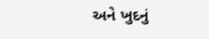અને ખુદનું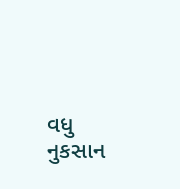વધુ નુકસાન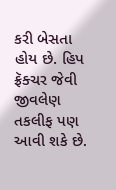કરી બેસતા હોય છે. હિપ ફ્રૅક્ચર જેવી જીવલેણ તકલીફ પણ આવી શકે છે.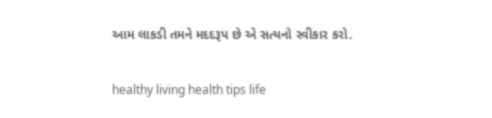આમ લાકડી તમને મદદરૂપ છે એ સત્યનો સ્વીકાર કરો.

healthy living health tips life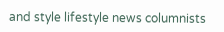and style lifestyle news columnists